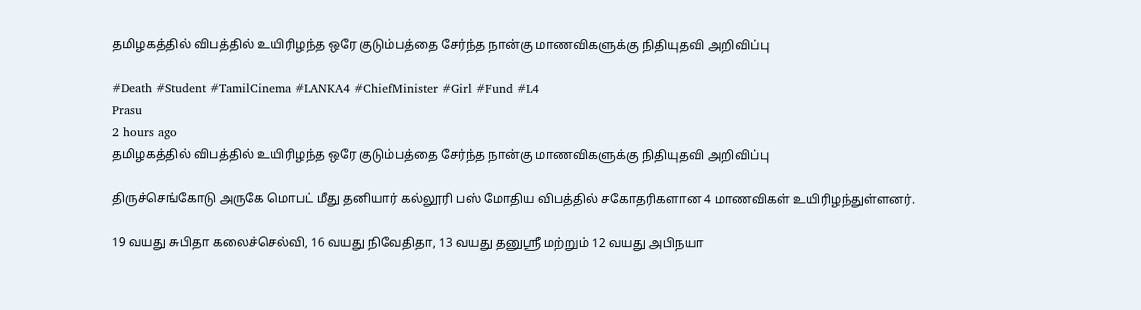தமிழகத்தில் விபத்தில் உயிரிழந்த ஒரே குடும்பத்தை சேர்ந்த நான்கு மாணவிகளுக்கு நிதியுதவி அறிவிப்பு

#Death #Student #TamilCinema #LANKA4 #ChiefMinister #Girl #Fund #L4
Prasu
2 hours ago
தமிழகத்தில் விபத்தில் உயிரிழந்த ஒரே குடும்பத்தை சேர்ந்த நான்கு மாணவிகளுக்கு நிதியுதவி அறிவிப்பு

திருச்செங்கோடு அருகே மொபட் மீது தனியார் கல்லூரி பஸ் மோதிய விபத்தில் சகோதரிகளான 4 மாணவிகள் உயிரிழந்துள்ளனர்.

19 வயது சுபிதா கலைச்செல்வி, 16 வயது நிவேதிதா, 13 வயது தனுஸ்ரீ மற்றும் 12 வயது அபிநயா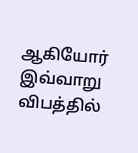ஆகியோர் இவ்வாறு விபத்தில்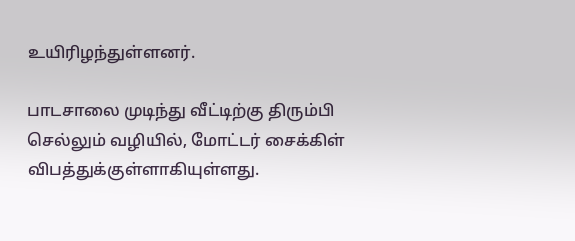உயிரிழந்துள்ளனர்.

பாடசாலை முடிந்து வீட்டிற்கு திரும்பி செல்லும் வழியில், மோட்டர் சைக்கிள் விபத்துக்குள்ளாகியுள்ளது.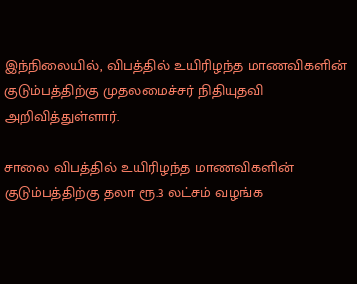இந்நிலையில், விபத்தில் உயிரிழந்த மாணவிகளின் குடும்பத்திற்கு முதலமைச்சர் நிதியுதவி அறிவித்துள்ளார்.

சாலை விபத்தில் உயிரிழந்த மாணவிகளின் குடும்பத்திற்கு தலா ரூ.3 லட்சம் வழங்க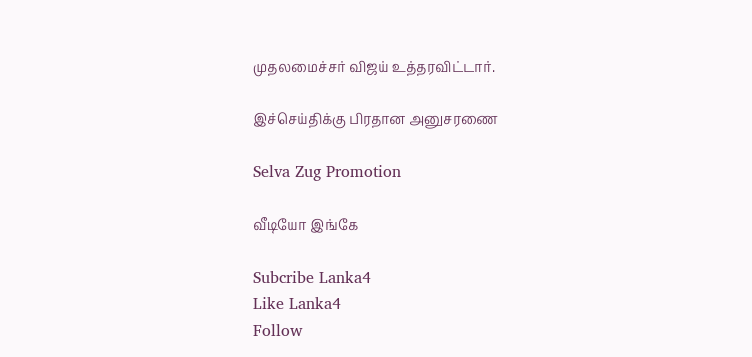முதலமைச்சர் விஜய் உத்தரவிட்டார்.

இச்செய்திக்கு பிரதான அனுசரணை

Selva Zug Promotion

வீடியோ இங்கே

Subcribe Lanka4
Like Lanka4
Follow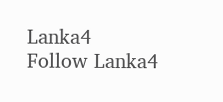Lanka4
Follow Lanka4